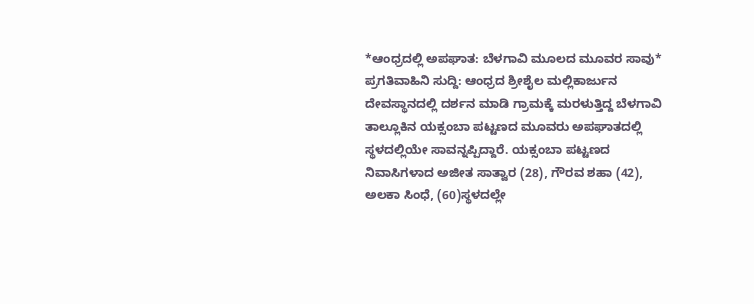*ಆಂಧ್ರದಲ್ಲಿ ಅಪಘಾತ: ಬೆಳಗಾವಿ ಮೂಲದ ಮೂವರ ಸಾವು*
ಪ್ರಗತಿವಾಹಿನಿ ಸುದ್ದಿ: ಆಂಧ್ರದ ಶ್ರೀಶೈಲ ಮಲ್ಲಿಕಾರ್ಜುನ ದೇವಸ್ಥಾನದಲ್ಲಿ ದರ್ಶನ ಮಾಡಿ ಗ್ರಾಮಕ್ಕೆ ಮರಳುತ್ತಿದ್ದ ಬೆಳಗಾವಿ ತಾಲ್ಲೂಕಿನ ಯಕ್ಸಂಬಾ ಪಟ್ಟಣದ ಮೂವರು ಅಪಘಾತದಲ್ಲಿ ಸ್ಥಳದಲ್ಲಿಯೇ ಸಾವನ್ನಪ್ಪಿದ್ದಾರೆ. ಯಕ್ಸಂಬಾ ಪಟ್ಟಣದ ನಿವಾಸಿಗಳಾದ ಅಜೀತ ಸಾತ್ವಾರ (28), ಗೌರವ ಶಹಾ (42), ಅಲಕಾ ಸಿಂಧೆ, (60)ಸ್ಥಳದಲ್ಲೇ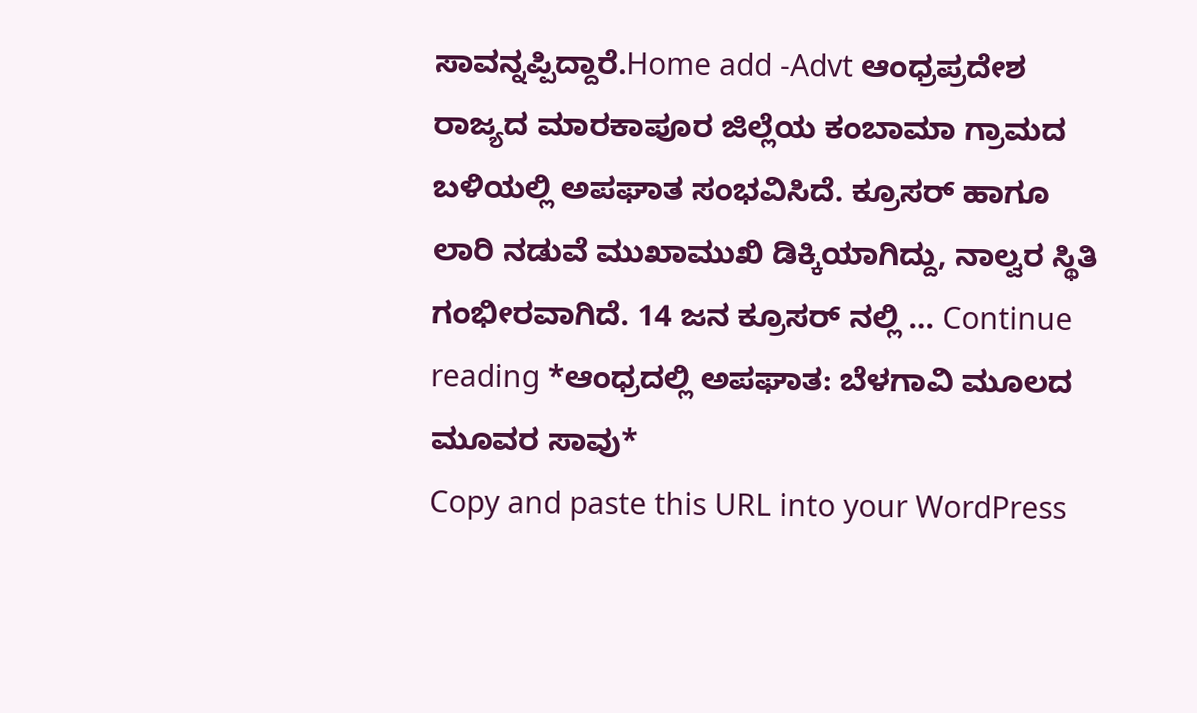ಸಾವನ್ನಪ್ಪಿದ್ದಾರೆ.Home add -Advt ಆಂಧ್ರಪ್ರದೇಶ ರಾಜ್ಯದ ಮಾರಕಾಪೂರ ಜಿಲ್ಲೆಯ ಕಂಬಾಮಾ ಗ್ರಾಮದ ಬಳಿಯಲ್ಲಿ ಅಪಘಾತ ಸಂಭವಿಸಿದೆ. ಕ್ರೂಸರ್ ಹಾಗೂ ಲಾರಿ ನಡುವೆ ಮುಖಾಮುಖಿ ಡಿಕ್ಕಿಯಾಗಿದ್ದು, ನಾಲ್ವರ ಸ್ಥಿತಿ ಗಂಭೀರವಾಗಿದೆ. 14 ಜನ ಕ್ರೂಸರ್ ನಲ್ಲಿ … Continue reading *ಆಂಧ್ರದಲ್ಲಿ ಅಪಘಾತ: ಬೆಳಗಾವಿ ಮೂಲದ ಮೂವರ ಸಾವು*
Copy and paste this URL into your WordPress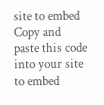site to embed
Copy and paste this code into your site to embed